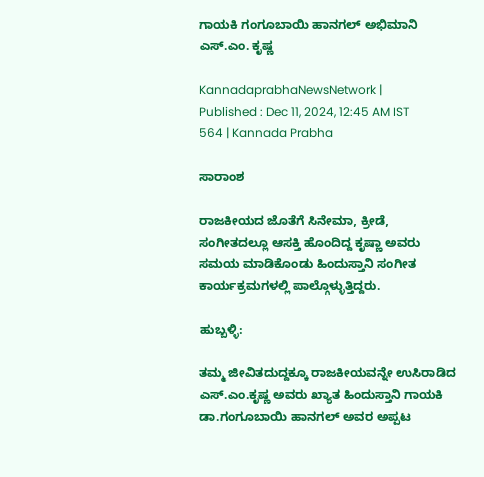ಗಾಯಕಿ ಗಂಗೂಬಾಯಿ ಹಾನಗಲ್ ಅಭಿಮಾನಿ ಎಸ್‌.ಎಂ. ಕೃಷ್ಣ

KannadaprabhaNewsNetwork |
Published : Dec 11, 2024, 12:45 AM IST
564 | Kannada Prabha

ಸಾರಾಂಶ

ರಾಜಕೀಯದ ಜೊತೆಗೆ ಸಿನೇಮಾ, ಕ್ರೀಡೆ, ಸಂಗೀತದಲ್ಲೂ ಆಸಕ್ತಿ ಹೊಂದಿದ್ದ ಕೃಷ್ಣಾ ಅವರು ಸಮಯ ಮಾಡಿಕೊಂಡು ಹಿಂದುಸ್ತಾನಿ ಸಂಗೀತ ಕಾರ್ಯಕ್ರಮಗಳಲ್ಲಿ ಪಾಲ್ಗೊಳ್ಳುತ್ತಿದ್ದರು.

ಹುಬ್ಬಳ್ಳಿ:

ತಮ್ಮ ಜೀವಿತದುದ್ದಕ್ಕೂ ರಾಜಕೀಯವನ್ನೇ ಉಸಿರಾಡಿದ ಎಸ್‌.ಎಂ.ಕೃಷ್ಣ ಅವರು ಖ್ಯಾತ ಹಿಂದುಸ್ತಾನಿ ಗಾಯಕಿ ಡಾ.ಗಂಗೂಬಾಯಿ ಹಾನಗಲ್ ಅವರ ಅಪ್ಪಟ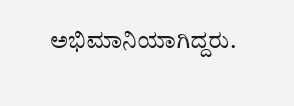ಅಭಿಮಾನಿಯಾಗಿದ್ದರು.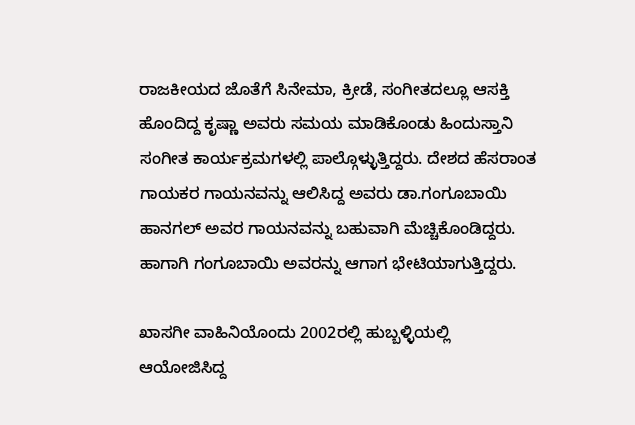ರಾಜಕೀಯದ ಜೊತೆಗೆ ಸಿನೇಮಾ, ಕ್ರೀಡೆ, ಸಂಗೀತದಲ್ಲೂ ಆಸಕ್ತಿ ಹೊಂದಿದ್ದ ಕೃಷ್ಣಾ ಅವರು ಸಮಯ ಮಾಡಿಕೊಂಡು ಹಿಂದುಸ್ತಾನಿ ಸಂಗೀತ ಕಾರ್ಯಕ್ರಮಗಳಲ್ಲಿ ಪಾಲ್ಗೊಳ್ಳುತ್ತಿದ್ದರು. ದೇಶದ ಹೆಸರಾಂತ ಗಾಯಕರ ಗಾಯನವನ್ನು ಆಲಿಸಿದ್ದ ಅವರು ಡಾ.ಗಂಗೂಬಾಯಿ ಹಾನಗಲ್‌ ಅವರ ಗಾಯನವನ್ನು ಬಹುವಾಗಿ ಮೆಚ್ಚಿಕೊಂಡಿದ್ದರು. ಹಾಗಾಗಿ ಗಂಗೂಬಾಯಿ ಅವರನ್ನು ಆಗಾಗ ಭೇಟಿಯಾಗುತ್ತಿದ್ದರು.

ಖಾಸಗೀ ವಾಹಿನಿಯೊಂದು 2002ರಲ್ಲಿ ಹುಬ್ಬಳ್ಳಿಯಲ್ಲಿ ಆಯೋಜಿಸಿದ್ದ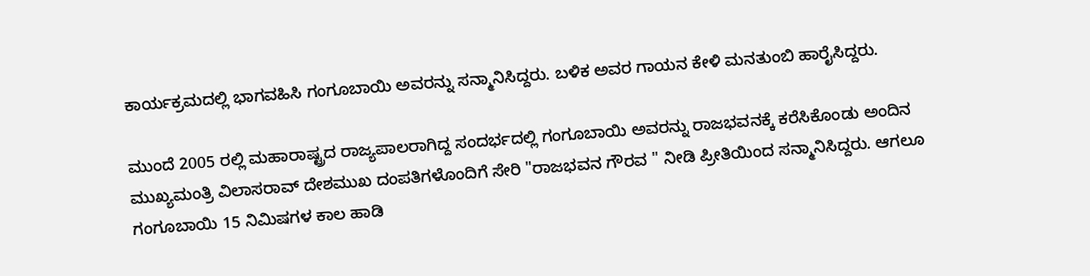ಕಾರ್ಯಕ್ರಮದಲ್ಲಿ ಭಾಗವಹಿಸಿ ಗಂಗೂಬಾಯಿ ಅವರನ್ನು ಸನ್ಮಾನಿಸಿದ್ದರು. ಬಳಿಕ ಅವರ ಗಾಯನ ಕೇಳಿ ಮನತುಂಬಿ ಹಾರೈಸಿದ್ದರು.

ಮುಂದೆ 2005 ರಲ್ಲಿ ಮಹಾರಾಷ್ಟ್ರದ ರಾಜ್ಯಪಾಲರಾಗಿದ್ದ ಸಂದರ್ಭದಲ್ಲಿ ಗಂಗೂಬಾಯಿ ಅವರನ್ನು ರಾಜಭವನಕ್ಕೆ ಕರೆಸಿಕೊಂಡು ಅಂದಿನ ಮುಖ್ಯಮಂತ್ರಿ ವಿಲಾಸರಾವ್ ದೇಶಮುಖ ದಂಪತಿಗಳೊಂದಿಗೆ ಸೇರಿ "ರಾಜಭವನ ಗೌರವ " ನೀಡಿ ಪ್ರೀತಿಯಿಂದ ಸನ್ಮಾನಿಸಿದ್ದರು. ಆಗಲೂ ಗಂಗೂಬಾಯಿ 15 ನಿಮಿಷಗಳ ಕಾಲ ಹಾಡಿ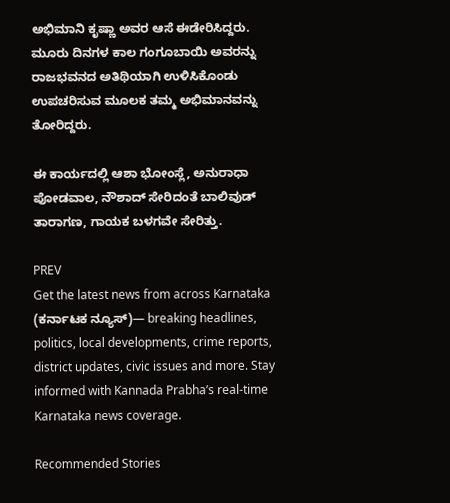ಅಭಿಮಾನಿ ಕೃಷ್ಣಾ ಅವರ ಆಸೆ ಈಡೇರಿಸಿದ್ದರು. ಮೂರು ದಿನಗಳ ಕಾಲ ಗಂಗೂಬಾಯಿ ಅವರನ್ನು ರಾಜಭವನದ ಅತಿಥಿಯಾಗಿ ಉಳಿಸಿಕೊಂಡು ಉಪಚರಿಸುವ ಮೂಲಕ ತಮ್ಮ ಅಭಿಮಾನವನ್ನು ತೋರಿದ್ದರು.

ಈ ಕಾರ್ಯದಲ್ಲಿ ಆಶಾ ಭೋಂಸ್ಲೆ, ಅನುರಾಧಾ ಪೋಡವಾಲ, ನೌಶಾದ್ ಸೇರಿದಂತೆ ಬಾಲಿವುಡ್ ತಾರಾಗಣ, ಗಾಯಕ ಬಳಗವೇ ಸೇರಿತ್ತು.

PREV
Get the latest news from across Karnataka (ಕರ್ನಾಟಕ ನ್ಯೂಸ್)— breaking headlines, politics, local developments, crime reports, district updates, civic issues and more. Stay informed with Kannada Prabha’s real‑time Karnataka news coverage.

Recommended Stories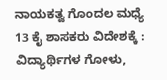ನಾಯಕತ್ವ ಗೊಂದಲ ಮಧ್ಯೆ 13 ಕೈ ಶಾಸಕರು ವಿದೇಶಕ್ಕೆ :
ವಿದ್ಯಾರ್ಥಿಗಳ ಗೋಳು,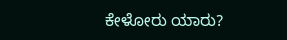ಕೇಳೋರು ಯಾರು?